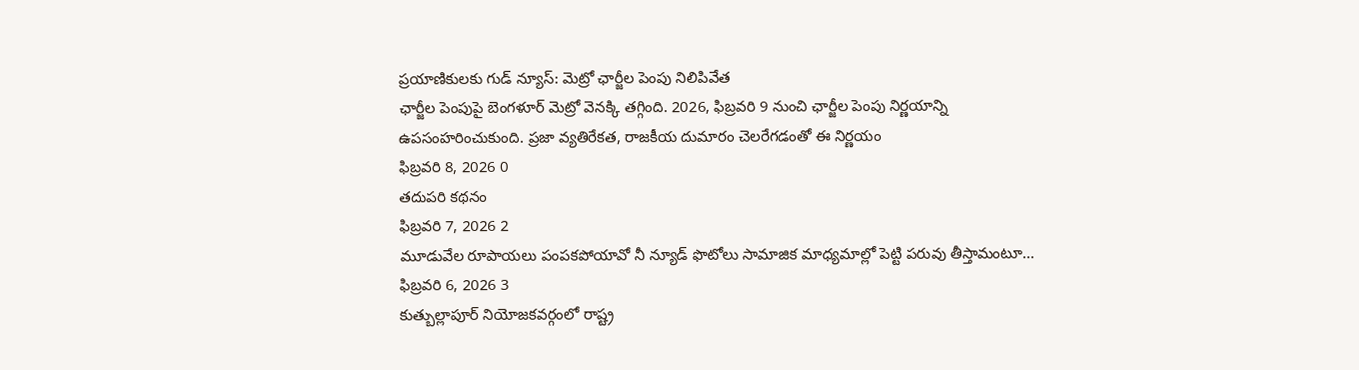ప్రయాణికులకు గుడ్ న్యూస్: మెట్రో ఛార్జీల పెంపు నిలిపివేత
ఛార్జీల పెంపుపై బెంగళూర్ మెట్రో వెనక్కి తగ్గింది. 2026, ఫిబ్రవరి 9 నుంచి ఛార్జీల పెంపు నిర్ణయాన్ని ఉపసంహరించుకుంది. ప్రజా వ్యతిరేకత, రాజకీయ దుమారం చెలరేగడంతో ఈ నిర్ణయం
ఫిబ్రవరి 8, 2026 0
తదుపరి కథనం
ఫిబ్రవరి 7, 2026 2
మూడువేల రూపాయలు పంపకపోయావో నీ న్యూడ్ ఫొటోలు సామాజిక మాధ్యమాల్లో పెట్టి పరువు తీస్తామంటూ...
ఫిబ్రవరి 6, 2026 3
కుత్బుల్లాపూర్ నియోజకవర్గంలో రాష్ట్ర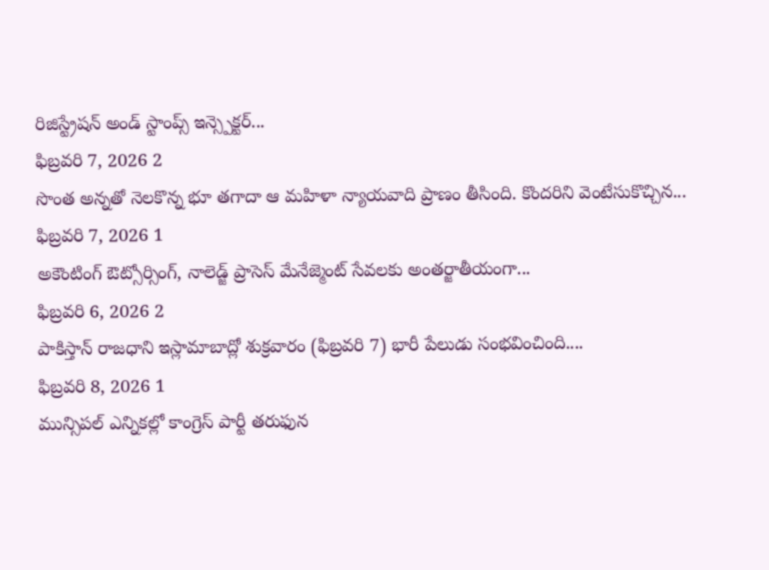రిజిస్ట్రేషన్ అండ్ స్టాంప్స్ ఇన్స్పెక్టర్...
ఫిబ్రవరి 7, 2026 2
సొంత అన్నతో నెలకొన్న భూ తగాదా ఆ మహిళా న్యాయవాది ప్రాణం తీసింది. కొందరిని వెంటేసుకొచ్చిన...
ఫిబ్రవరి 7, 2026 1
అకౌంటింగ్ ఔట్సోర్సింగ్, నాలెడ్జ్ ప్రాసెస్ మేనేజ్మెంట్ సేవలకు అంతర్జాతీయంగా...
ఫిబ్రవరి 6, 2026 2
పాకిస్తాన్ రాజధాని ఇస్లామాబాద్లో శుక్రవారం (ఫిబ్రవరి 7) భారీ పేలుడు సంభవించింది....
ఫిబ్రవరి 8, 2026 1
మున్సిపల్ ఎన్నికల్లో కాంగ్రెస్ పార్టీ తరుఫున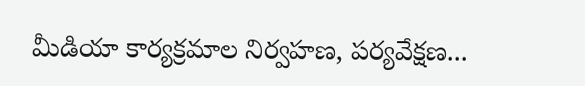మీడియా కార్యక్రమాల నిర్వహణ, పర్యవేక్షణ...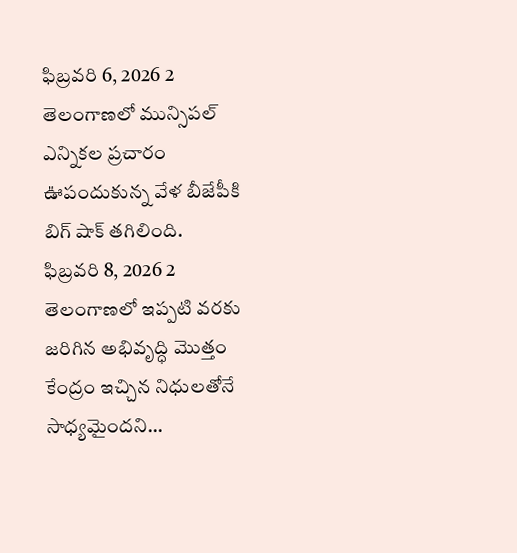ఫిబ్రవరి 6, 2026 2
తెలంగాణలో మున్సిపల్ ఎన్నికల ప్రచారం ఊపందుకున్న వేళ బీజేపీకి బిగ్ షాక్ తగిలింది.
ఫిబ్రవరి 8, 2026 2
తెలంగాణలో ఇప్పటి వరకు జరిగిన అభివృద్ధి మొత్తం కేంద్రం ఇచ్చిన నిధులతోనే సాధ్యమైందని...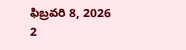ఫిబ్రవరి 8, 2026 2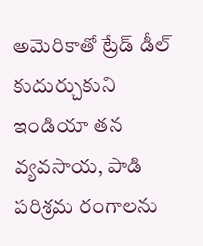అమెరికాతో ట్రేడ్ డీల్ కుదుర్చుకుని ఇండియా తన వ్యవసాయ, పాడి పరిశ్రమ రంగాలను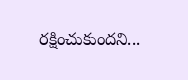రక్షించుకుందని...